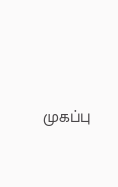முகப்பு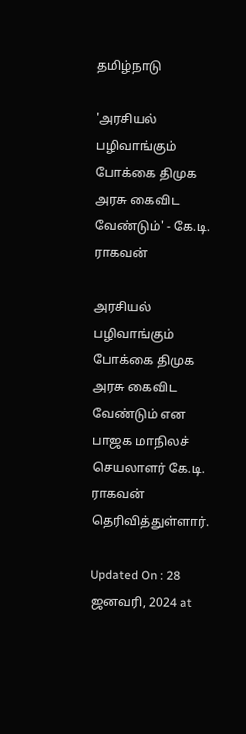தமிழ்நாடு

'அரசியல் பழிவாங்கும் போக்கை திமுக அரசு கைவிட வேண்டும்' - கே.டி. ராகவன்

அரசியல் பழிவாங்கும் போக்கை திமுக அரசு கைவிட வேண்டும் என பாஜக மாநிலச் செயலாளர் கே.டி. ராகவன் தெரிவித்துள்ளார்.

Updated On : 28 ஜனவரி, 2024 at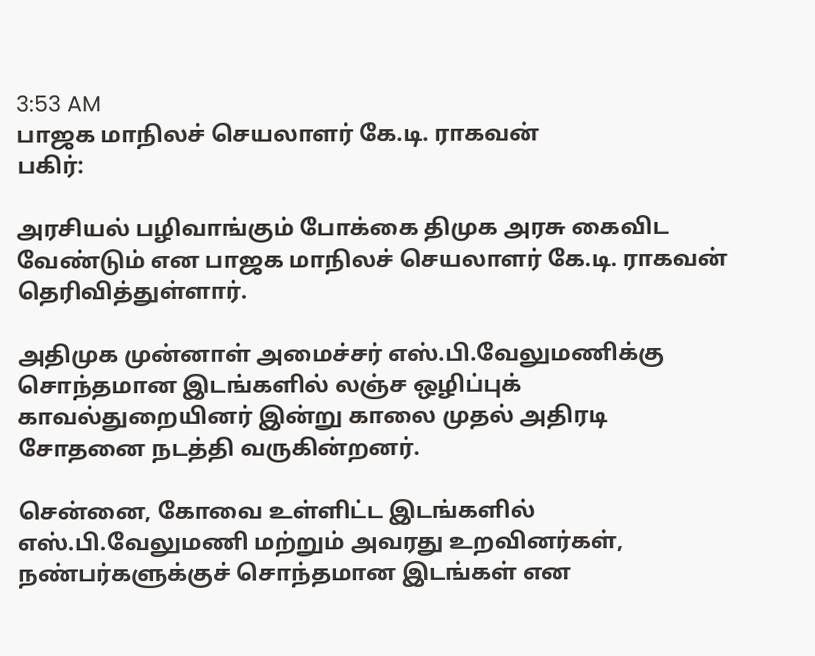3:53 AM
பாஜக மாநிலச் செயலாளர் கே.டி. ராகவன்
பகிர்:

அரசியல் பழிவாங்கும் போக்கை திமுக அரசு கைவிட வேண்டும் என பாஜக மாநிலச் செயலாளர் கே.டி. ராகவன் தெரிவித்துள்ளார்.

அதிமுக முன்னாள் அமைச்சர் எஸ்.பி.வேலுமணிக்கு சொந்தமான இடங்களில் லஞ்ச ஒழிப்புக் காவல்துறையினர் இன்று காலை முதல் அதிரடி சோதனை நடத்தி வருகின்றனர்.

சென்னை, கோவை உள்ளிட்ட இடங்களில் எஸ்.பி.வேலுமணி மற்றும் அவரது உறவினர்கள், நண்பர்களுக்குச் சொந்தமான இடங்கள் என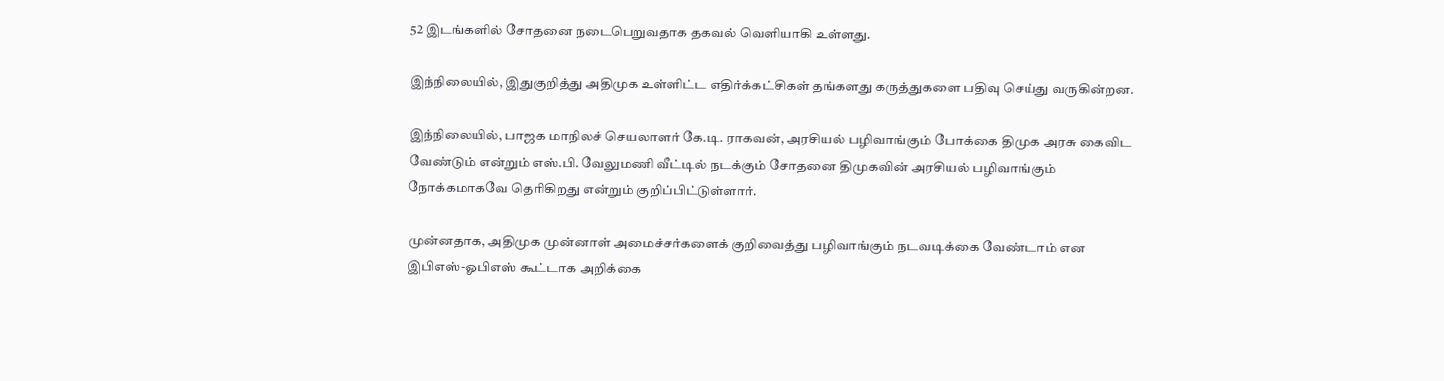52 இடங்களில் சோதனை நடைபெறுவதாக தகவல் வெளியாகி உள்ளது.

இந்நிலையில், இதுகுறித்து அதிமுக உள்ளிட்ட எதிர்க்கட்சிகள் தங்களது கருத்துகளை பதிவு செய்து வருகின்றன.

இந்நிலையில், பாஜக மாநிலச் செயலாளர் கே.டி. ராகவன், அரசியல் பழிவாங்கும் போக்கை திமுக அரசு கைவிட வேண்டும் என்றும் எஸ்.பி. வேலுமணி வீட்டில் நடக்கும் சோதனை திமுகவின் அரசியல் பழிவாங்கும் நோக்கமாகவே தெரிகிறது என்றும் குறிப்பிட்டுள்ளார்.

முன்னதாக, அதிமுக முன்னாள் அமைச்சர்களைக் குறிவைத்து பழிவாங்கும் நடவடிக்கை வேண்டாம் என இபிஎஸ்-ஓபிஎஸ் கூட்டாக அறிக்கை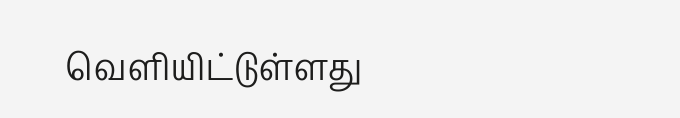வெளியிட்டுள்ளது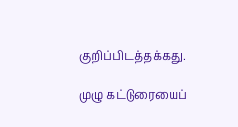குறிப்பிடத்தக்கது.

முழு கட்டுரையைப்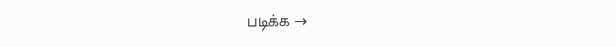படிக்க →